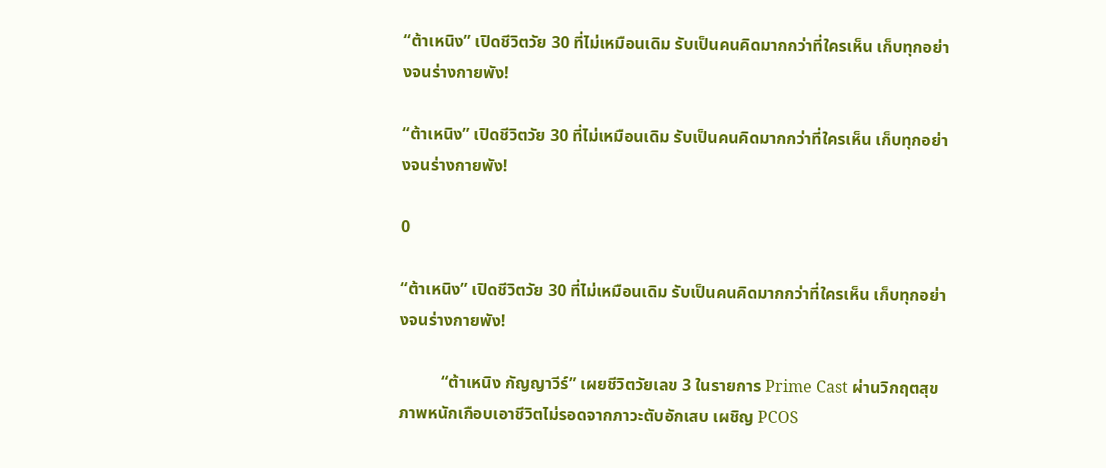“ต้าเหนิง” เปิดชีวิตวัย 30 ที่ไม่เหมือนเดิม รับเป็นคนคิดมากกว่าที่ใครเห็น เก็บทุกอย่างจนร่างกายพัง!

“ต้าเหนิง” เปิดชีวิตวัย 30 ที่ไม่เหมือนเดิม รับเป็นคนคิดมากกว่าที่ใครเห็น เก็บทุกอย่างจนร่างกายพัง!

0

“ต้าเหนิง” เปิดชีวิตวัย 30 ที่ไม่เหมือนเดิม รับเป็นคนคิดมากกว่าที่ใครเห็น เก็บทุกอย่างจนร่างกายพัง!

          “ต้าเหนิง กัญญาวีร์” เผยชีวิตวัยเลข 3 ในรายการ Prime Cast ผ่านวิกฤตสุขภาพหนักเกือบเอาชีวิตไม่รอดจากภาวะตับอักเสบ เผชิญ PCOS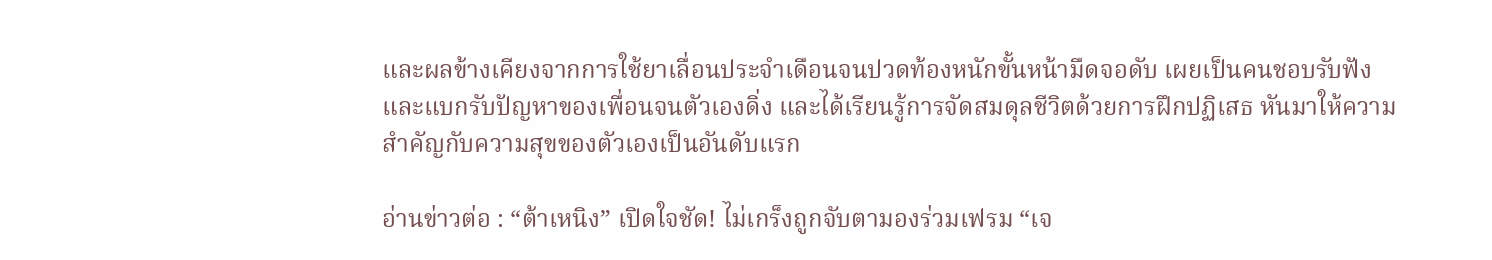และผลข้างเคียงจากการใช้ยาเลื่อนประจำเดือนจนปวดท้องหนักขั้นหน้ามืดจอดับ เผยเป็นคนชอบรับฟังและแบกรับปัญหาของเพื่อนจนตัวเองดิ่ง และได้เรียนรู้การจัดสมดุลชีวิตด้วยการฝึกปฏิเสธ หันมาให้ความสำคัญกับความสุขของตัวเองเป็นอันดับแรก

อ่านข่าวต่อ : “ต้าเหนิง” เปิดใจชัด! ไม่เกร็งถูกจับตามองร่วมเฟรม “เจ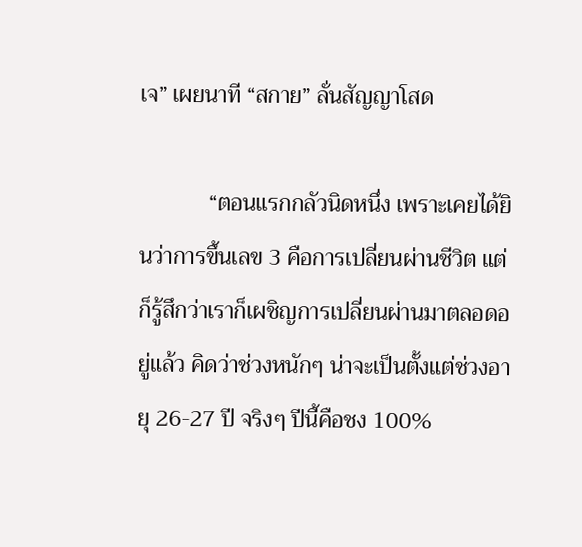เจ” เผยนาที “สกาย” ลั่นสัญญาโสด

            “ตอนแรกกลัวนิดหนึ่ง เพราะเคยได้ยินว่าการขึ้นเลข 3 คือการเปลี่ยนผ่านชีวิต แต่ก็รู้สึกว่าเราก็เผชิญการเปลี่ยนผ่านมาตลอดอยู่แล้ว คิดว่าช่วงหนักๆ น่าจะเป็นตั้งแต่ช่วงอายุ 26-27 ปี จริงๆ ปีนี้คือชง 100%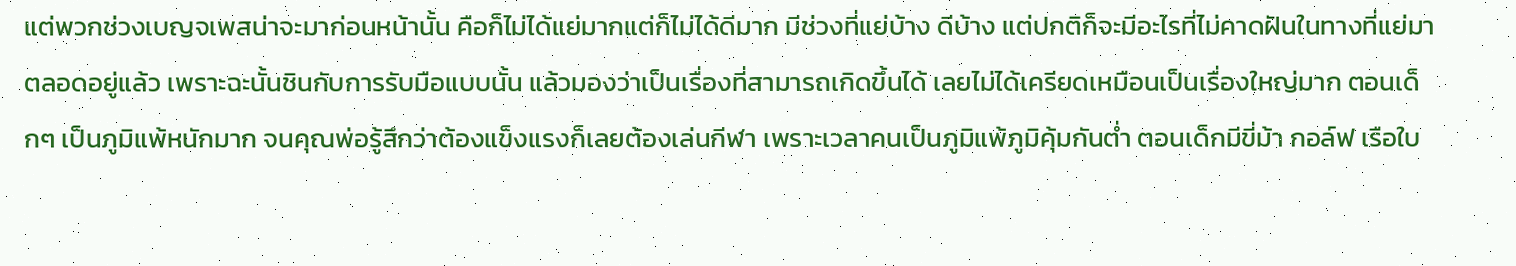แต่พวกช่วงเบญจเพสน่าจะมาก่อนหน้านั้น คือก็ไม่ได้แย่มากแต่ก็ไม่ได้ดีมาก มีช่วงที่แย่บ้าง ดีบ้าง แต่ปกติก็จะมีอะไรที่ไม่คาดฝันในทางที่แย่มาตลอดอยู่แล้ว เพราะฉะนั้นชินกับการรับมือแบบนั้น แล้วมองว่าเป็นเรื่องที่สามารถเกิดขึ้นได้ เลยไม่ได้เครียดเหมือนเป็นเรื่องใหญ่มาก ตอนเด็กๆ เป็นภูมิแพ้หนักมาก จนคุณพ่อรู้สึกว่าต้องแข็งแรงก็เลยต้องเล่นกีฬา เพราะเวลาคนเป็นภูมิแพ้ภูมิคุ้มกันต่ำ ตอนเด็กมีขี่ม้า กอล์ฟ เรือใบ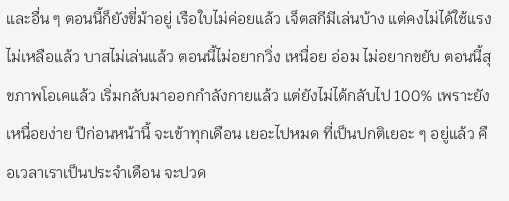และอื่น ๆ ตอนนี้ก็ยังขี่ม้าอยู่ เรือใบไม่ค่อยแล้ว เจ็ตสกีมีเล่นบ้าง แต่คงไม่ได้ใช้แรง ไม่เหลือแล้ว บาสไม่เล่นแล้ว ตอนนี้ไม่อยากวิ่ง เหนื่อย อ่อม ไม่อยากขยับ ตอนนี้สุขภาพโอเคแล้ว เริ่มกลับมาออกกำลังกายแล้ว แต่ยังไม่ได้กลับไป 100% เพราะยังเหนื่อยง่าย ปีก่อนหน้านี้ จะเข้าทุกเดือน เยอะไปหมด ที่เป็นปกติเยอะ ๆ อยู่แล้ว คือเวลาเราเป็นประจำเดือน จะปวด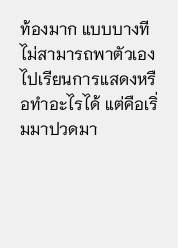ท้องมาก แบบบางทีไม่สามารถพาตัวเองไปเรียนการแสดงหรือทำอะไรได้ แต่คือเริ่มมาปวดมา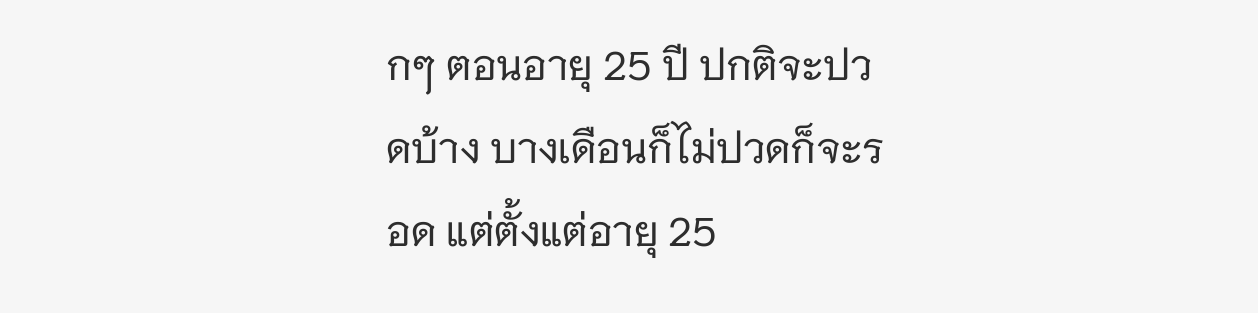กๆ ตอนอายุ 25 ปี ปกติจะปวดบ้าง บางเดือนก็ไม่ปวดก็จะรอด แต่ตั้งแต่อายุ 25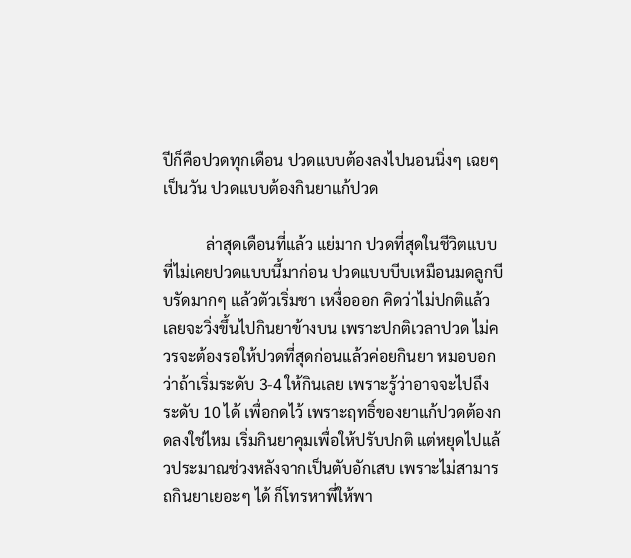ปีก็คือปวดทุกเดือน ปวดแบบต้องลงไปนอนนิ่งๆ เฉยๆ เป็นวัน ปวดแบบต้องกินยาแก้ปวด

           ล่าสุดเดือนที่แล้ว แย่มาก ปวดที่สุดในชีวิตแบบที่ไม่เคยปวดแบบนี้มาก่อน ปวดแบบบีบเหมือนมดลูกบีบรัดมากๆ แล้วตัวเริ่มชา เหงื่อออก คิดว่าไม่ปกติแล้ว เลยจะวิ่งขึ้นไปกินยาข้างบน เพราะปกติเวลาปวด ไม่ควรจะต้องรอให้ปวดที่สุดก่อนแล้วค่อยกินยา หมอบอกว่าถ้าเริ่มระดับ 3-4 ให้กินเลย เพราะรู้ว่าอาจจะไปถึงระดับ 10 ได้ เพื่อกดไว้ เพราะฤทธิ์ของยาแก้ปวดต้องกดลงใช่ไหม เริ่มกินยาคุมเพื่อให้ปรับปกติ แต่หยุดไปแล้วประมาณช่วงหลังจากเป็นตับอักเสบ เพราะไม่สามารถกินยาเยอะๆ ได้ ก็โทรหาพี่ให้พา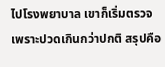ไปโรงพยาบาล เขาก็เริ่มตรวจ เพราะปวดเกินกว่าปกติ สรุปคือ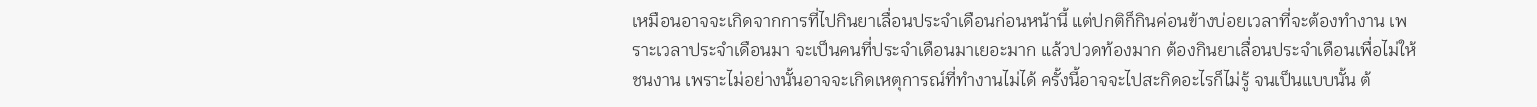เหมือนอาจจะเกิดจากการที่ไปกินยาเลื่อนประจำเดือนก่อนหน้านี้ แต่ปกติก็กินค่อนข้างบ่อยเวลาที่จะต้องทำงาน เพราะเวลาประจำเดือนมา จะเป็นคนที่ประจำเดือนมาเยอะมาก แล้วปวดท้องมาก ต้องกินยาเลื่อนประจำเดือนเพื่อไม่ให้ชนงาน เพราะไม่อย่างนั้นอาจจะเกิดเหตุการณ์ที่ทำงานไม่ได้ ครั้งนี้อาจจะไปสะกิดอะไรก็ไม่รู้ จนเป็นแบบนั้น ต้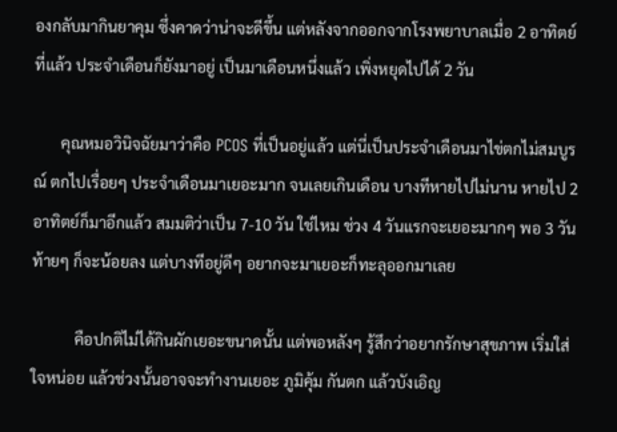องกลับมากินยาคุม ซึ่งคาดว่าน่าจะดีขึ้น แต่หลังจากออกจากโรงพยาบาลเมื่อ 2 อาทิตย์ที่แล้ว ประจำเดือนก็ยังมาอยู่ เป็นมาเดือนหนึ่งแล้ว เพิ่งหยุดไปได้ 2 วัน

       คุณหมอวินิจฉัยมาว่าคือ PCOS ที่เป็นอยู่แล้ว แต่นี่เป็นประจำเดือนมาไข่ตกไม่สมบูรณ์ ตกไปเรื่อยๆ ประจำเดือนมาเยอะมาก จนเลยเกินเดือน บางทีหายไปไม่นาน หายไป 2 อาทิตย์ก็มาอีกแล้ว สมมติว่าเป็น 7-10 วัน ใช่ไหม ช่วง 4 วันแรกจะเยอะมากๆ พอ 3 วันท้ายๆ ก็จะน้อยลง แต่บางทีอยู่ดีๆ อยากจะมาเยอะก็ทะลุออกมาเลย

           คือปกติไม่ได้กินผักเยอะขนาดนั้น แต่พอหลังๆ รู้สึกว่าอยากรักษาสุขภาพ เริ่มใส่ใจหน่อย แล้วช่วงนั้นอาจจะทำงานเยอะ ภูมิคุ้ม กันตก แล้วบังเอิญ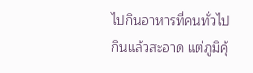ไปกินอาหารที่คนทั่วไปกินแล้วสะอาด แต่ภูมิคุ้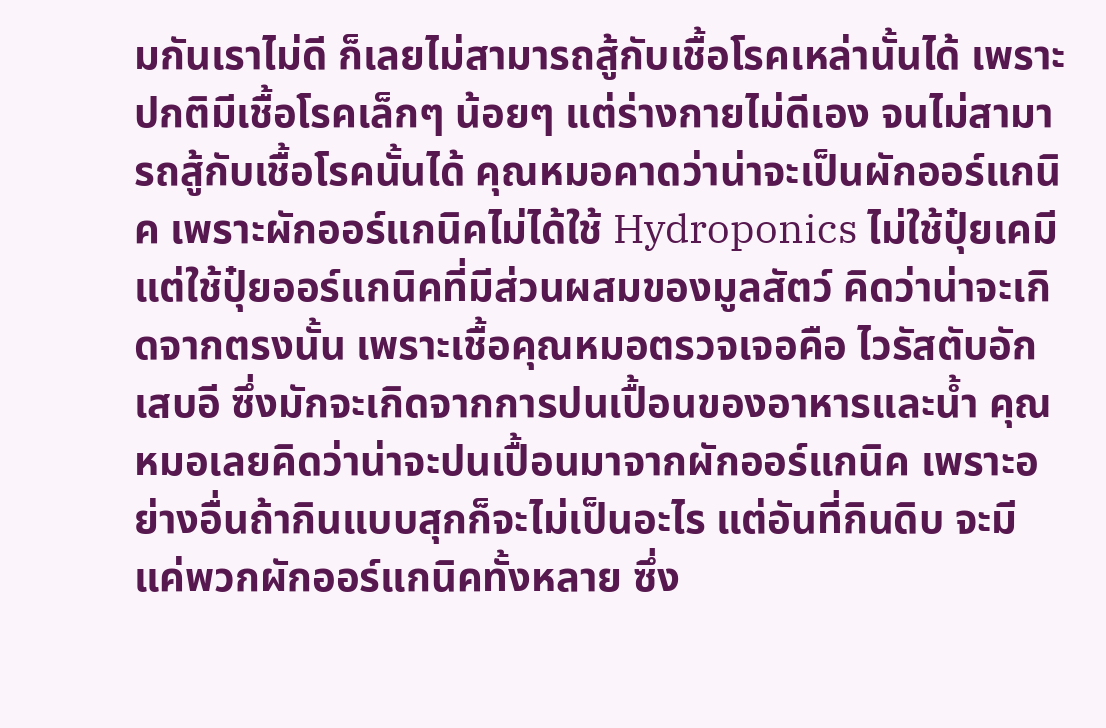มกันเราไม่ดี ก็เลยไม่สามารถสู้กับเชื้อโรคเหล่านั้นได้ เพราะปกติมีเชื้อโรคเล็กๆ น้อยๆ แต่ร่างกายไม่ดีเอง จนไม่สามารถสู้กับเชื้อโรคนั้นได้ คุณหมอคาดว่าน่าจะเป็นผักออร์แกนิค เพราะผักออร์แกนิคไม่ได้ใช้ Hydroponics ไม่ใช้ปุ๋ยเคมี แต่ใช้ปุ๋ยออร์แกนิคที่มีส่วนผสมของมูลสัตว์ คิดว่าน่าจะเกิดจากตรงนั้น เพราะเชื้อคุณหมอตรวจเจอคือ ไวรัสตับอักเสบอี ซึ่งมักจะเกิดจากการปนเปื้อนของอาหารและน้ำ คุณหมอเลยคิดว่าน่าจะปนเปื้อนมาจากผักออร์แกนิค เพราะอย่างอื่นถ้ากินแบบสุกก็จะไม่เป็นอะไร แต่อันที่กินดิบ จะมีแค่พวกผักออร์แกนิคทั้งหลาย ซึ่ง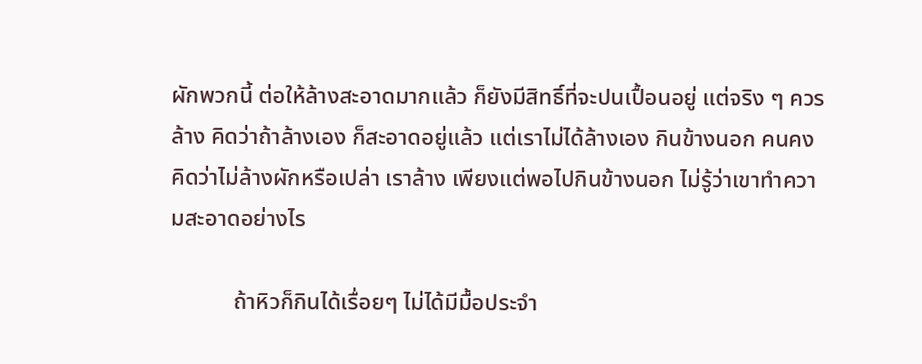ผักพวกนี้ ต่อให้ล้างสะอาดมากแล้ว ก็ยังมีสิทธิ์ที่จะปนเปื้อนอยู่ แต่จริง ๆ ควรล้าง คิดว่าถ้าล้างเอง ก็สะอาดอยู่แล้ว แต่เราไม่ได้ล้างเอง กินข้างนอก คนคงคิดว่าไม่ล้างผักหรือเปล่า เราล้าง เพียงแต่พอไปกินข้างนอก ไม่รู้ว่าเขาทำความสะอาดอย่างไร

           ถ้าหิวก็กินได้เรื่อยๆ ไม่ได้มีมื้อประจำ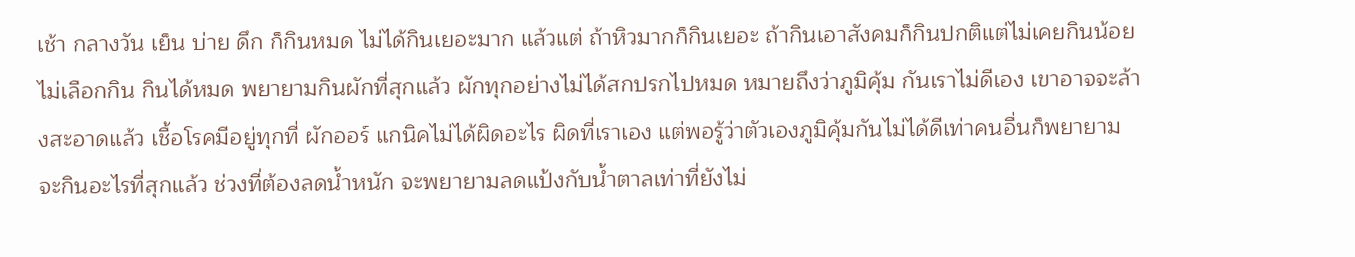เช้า กลางวัน เย็น บ่าย ดึก ก็กินหมด ไม่ได้กินเยอะมาก แล้วแต่ ถ้าหิวมากก็กินเยอะ ถ้ากินเอาสังคมก็กินปกติแต่ไม่เคยกินน้อย ไม่เลือกกิน กินได้หมด พยายามกินผักที่สุกแล้ว ผักทุกอย่างไม่ได้สกปรกไปหมด หมายถึงว่าภูมิคุ้ม กันเราไม่ดีเอง เขาอาจจะล้างสะอาดแล้ว เชื้อโรคมีอยู่ทุกที่ ผักออร์ แกนิคไม่ได้ผิดอะไร ผิดที่เราเอง แต่พอรู้ว่าตัวเองภูมิคุ้มกันไม่ได้ดีเท่าคนอื่นก็พยายามจะกินอะไรที่สุกแล้ว ช่วงที่ต้องลดน้ำหนัก จะพยายามลดแป้งกับน้ำตาลเท่าที่ยังไม่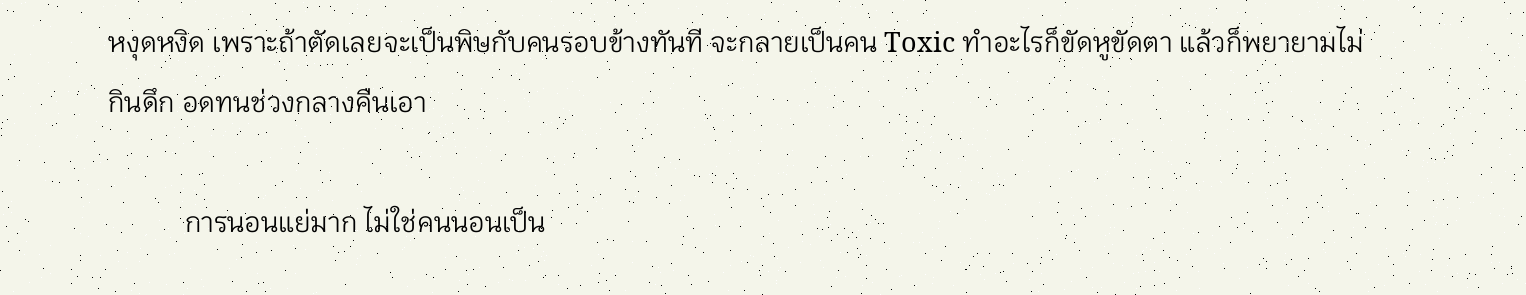หงุดหงิด เพราะถ้าตัดเลยจะเป็นพิษกับคนรอบข้างทันที จะกลายเป็นคน Toxic ทำอะไรก็ขัดหูขัดตา แล้วก็พยายามไม่กินดึก อดทนช่วงกลางคืนเอา

           การนอนแย่มาก ไม่ใช่คนนอนเป็น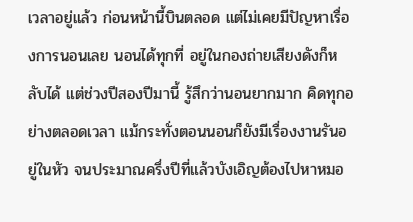เวลาอยู่แล้ว ก่อนหน้านี้บินตลอด แต่ไม่เคยมีปัญหาเรื่องการนอนเลย นอนได้ทุกที่ อยู่ในกองถ่ายเสียงดังก็หลับได้ แต่ช่วงปีสองปีมานี้ รู้สึกว่านอนยากมาก คิดทุกอย่างตลอดเวลา แม้กระทั่งตอนนอนก็ยังมีเรื่องงานรันอยู่ในหัว จนประมาณครึ่งปีที่แล้วบังเอิญต้องไปหาหมอ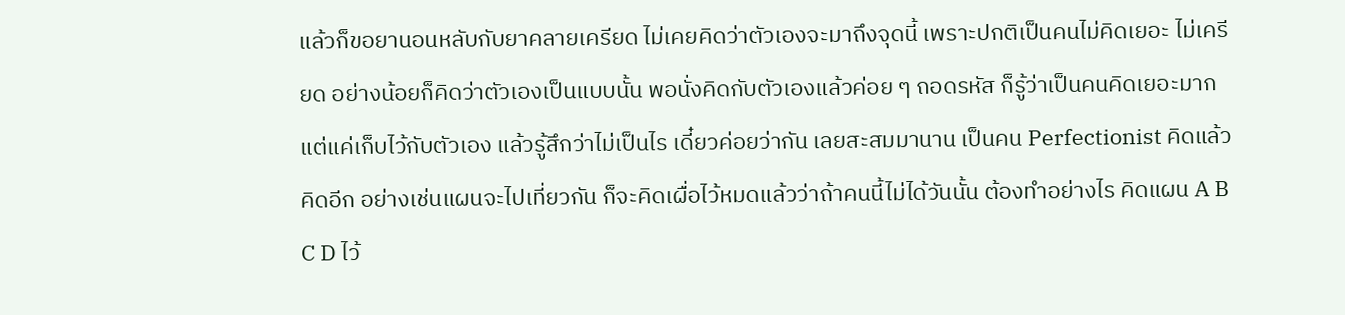แล้วก็ขอยานอนหลับกับยาคลายเครียด ไม่เคยคิดว่าตัวเองจะมาถึงจุดนี้ เพราะปกติเป็นคนไม่คิดเยอะ ไม่เครียด อย่างน้อยก็คิดว่าตัวเองเป็นแบบนั้น พอนั่งคิดกับตัวเองแล้วค่อย ๆ ถอดรหัส ก็รู้ว่าเป็นคนคิดเยอะมาก แต่แค่เก็บไว้กับตัวเอง แล้วรู้สึกว่าไม่เป็นไร เดี๋ยวค่อยว่ากัน เลยสะสมมานาน เป็นคน Perfectionist คิดแล้วคิดอีก อย่างเช่นแผนจะไปเที่ยวกัน ก็จะคิดเผื่อไว้หมดแล้วว่าถ้าคนนี้ไม่ได้วันนั้น ต้องทำอย่างไร คิดแผน A B C D ไว้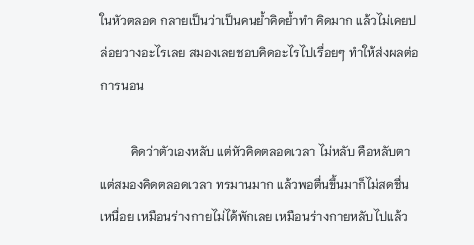ในหัวตลอด กลายเป็นว่าเป็นคนย้ำคิดย้ำทำ คิดมาก แล้วไม่เคยปล่อยวางอะไรเลย สมองเลยชอบคิดอะไรไปเรื่อยๆ ทำให้ส่งผลต่อการนอน

          คิดว่าตัวเองหลับ แต่หัวคิดตลอดเวลา ไม่หลับ คือหลับตาแต่สมองคิดตลอดเวลา ทรมานมาก แล้วพอตื่นขึ้นมาก็ไม่สดชื่น เหนื่อย เหมือนร่างกายไม่ได้พักเลย เหมือนร่างกายหลับไปแล้ว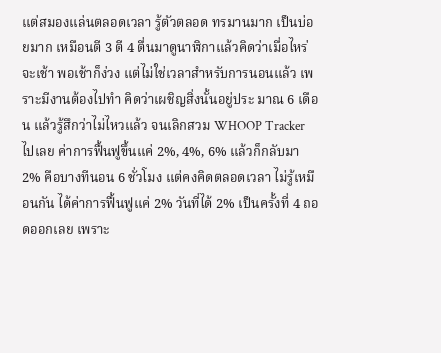แต่สมองแล่นตลอดเวลา รู้ตัวตลอด ทรมานมาก เป็นบ่อยมาก เหมือนตี 3 ตี 4 ตื่นมาดูนาฬิกาแล้วคิดว่าเมื่อไหร่จะเช้า พอเช้าก็ง่วง แต่ไม่ใช่เวลาสำหรับการนอนแล้ว เพราะมีงานต้องไปทำ คิดว่าเผชิญสิ่งนั้นอยู่ประ มาณ 6 เดือน แล้วรู้สึกว่าไม่ไหวแล้ว จนเลิกสวม WHOOP Tracker ไปเลย ค่าการฟื้นฟูขึ้นแค่ 2%, 4%, 6% แล้วก็กลับมา 2% คือบางทีนอน 6 ชั่วโมง แต่คงคิดตลอดเวลา ไม่รู้เหมือนกัน ได้ค่าการฟื้นฟูแค่ 2% วันที่ได้ 2% เป็นครั้งที่ 4 ถอดออกเลย เพราะ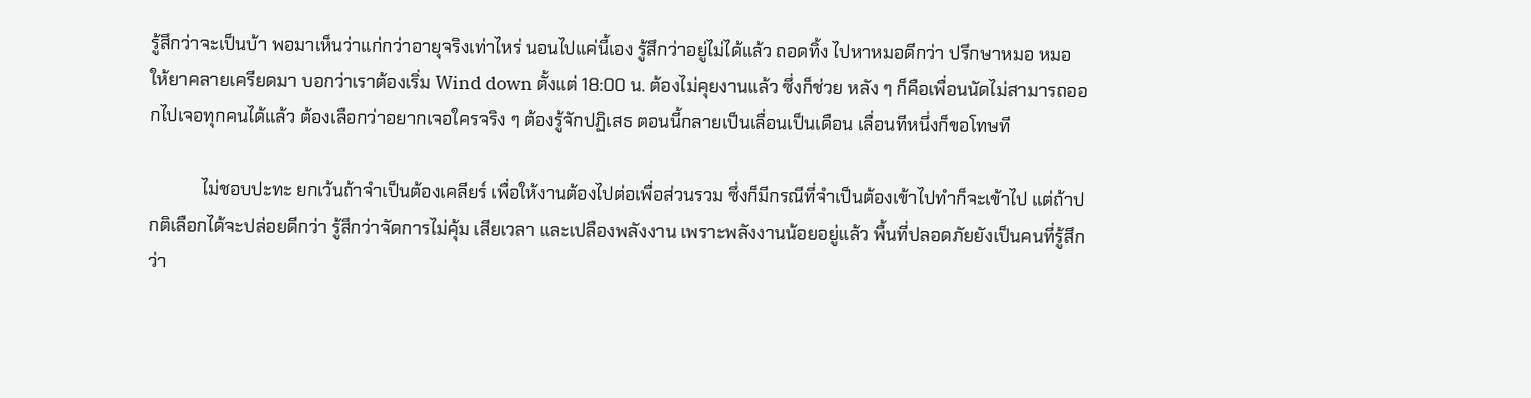รู้สึกว่าจะเป็นบ้า พอมาเห็นว่าแก่กว่าอายุจริงเท่าไหร่ นอนไปแค่นี้เอง รู้สึกว่าอยู่ไม่ได้แล้ว ถอดทิ้ง ไปหาหมอดีกว่า ปรึกษาหมอ หมอให้ยาคลายเครียดมา บอกว่าเราต้องเริ่ม Wind down ตั้งแต่ 18:00 น. ต้องไม่คุยงานแล้ว ซึ่งก็ช่วย หลัง ๆ ก็คือเพื่อนนัดไม่สามารถออกไปเจอทุกคนได้แล้ว ต้องเลือกว่าอยากเจอใครจริง ๆ ต้องรู้จักปฏิเสธ ตอนนี้กลายเป็นเลื่อนเป็นเดือน เลื่อนทีหนึ่งก็ขอโทษที

            ไม่ชอบปะทะ ยกเว้นถ้าจำเป็นต้องเคลียร์ เพื่อให้งานต้องไปต่อเพื่อส่วนรวม ซึ่งก็มีกรณีที่จำเป็นต้องเข้าไปทำก็จะเข้าไป แต่ถ้าปกติเลือกได้จะปล่อยดีกว่า รู้สึกว่าจัดการไม่คุ้ม เสียเวลา และเปลืองพลังงาน เพราะพลังงานน้อยอยู่แล้ว พื้นที่ปลอดภัยยังเป็นคนที่รู้สึกว่า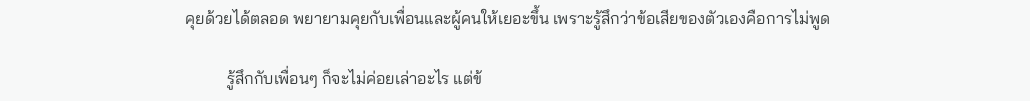คุยด้วยได้ตลอด พยายามคุยกับเพื่อนและผู้คนให้เยอะขึ้น เพราะรู้สึกว่าข้อเสียของตัวเองคือการไม่พูด

          รู้สึกกับเพื่อนๆ ก็จะไม่ค่อยเล่าอะไร แต่ข้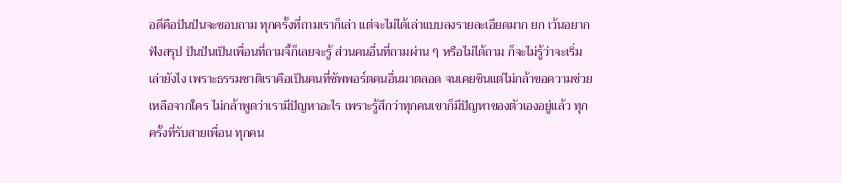อดีคือปันปันจะชอบถาม ทุกครั้งที่ถามเราก็เล่า แต่จะไม่ได้เล่าแบบลงรายละเอียดมาก ยก เว้นอยากฟังสรุป ปันปันเป็นเพื่อนที่ถามจี้ก็เลยจะรู้ ส่วนคนอื่นที่ถามผ่าน ๆ หรือไม่ได้ถาม ก็จะไม่รู้ว่าจะเริ่มเล่ายังไง เพราะธรรมชาติเราคือเป็นคนที่ซัพพอร์ตคนอื่นมาตลอด จนเคยชินแต่ไม่กล้าขอความช่วยเหลือจากใคร ไม่กล้าพูดว่าเรามีปัญหาอะไร เพราะรู้สึกว่าทุกคนเขาก็มีปัญหาของตัวเองอยู่แล้ว ทุกครั้งที่รับสายเพื่อน ทุกคน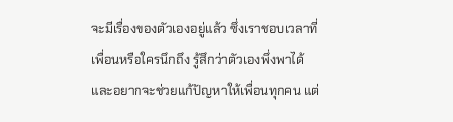จะมีเรื่องของตัวเองอยู่แล้ว ซึ่งเราชอบเวลาที่เพื่อนหรือใครนึกถึง รู้สึกว่าตัวเองพึ่งพาได้ และอยากจะช่วยแก้ปัญหาให้เพื่อนทุกคน แต่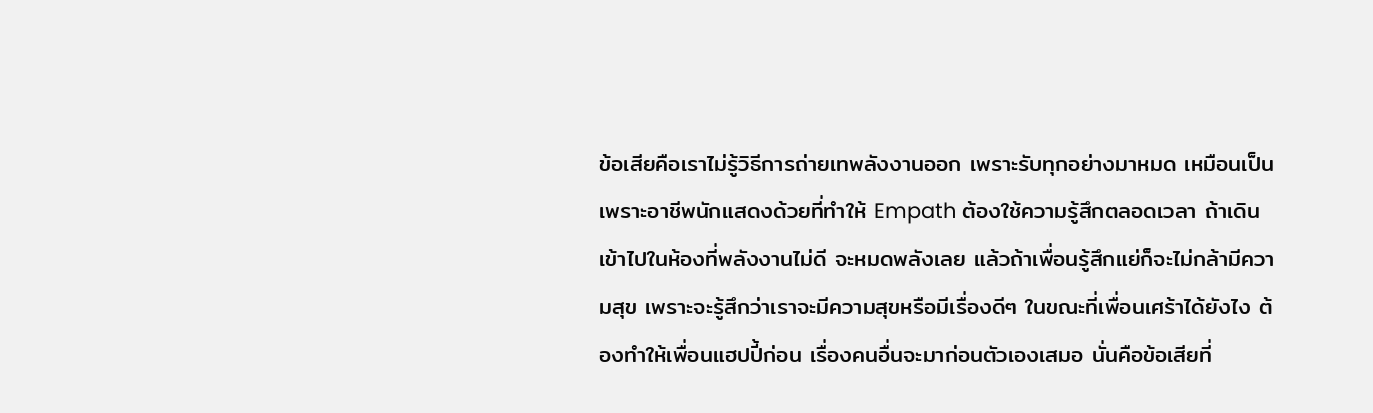ข้อเสียคือเราไม่รู้วิธีการถ่ายเทพลังงานออก เพราะรับทุกอย่างมาหมด เหมือนเป็นเพราะอาชีพนักแสดงด้วยที่ทำให้ Empath ต้องใช้ความรู้สึกตลอดเวลา ถ้าเดินเข้าไปในห้องที่พลังงานไม่ดี จะหมดพลังเลย แล้วถ้าเพื่อนรู้สึกแย่ก็จะไม่กล้ามีความสุข เพราะจะรู้สึกว่าเราจะมีความสุขหรือมีเรื่องดีๆ ในขณะที่เพื่อนเศร้าได้ยังไง ต้องทำให้เพื่อนแฮปปี้ก่อน เรื่องคนอื่นจะมาก่อนตัวเองเสมอ นั่นคือข้อเสียที่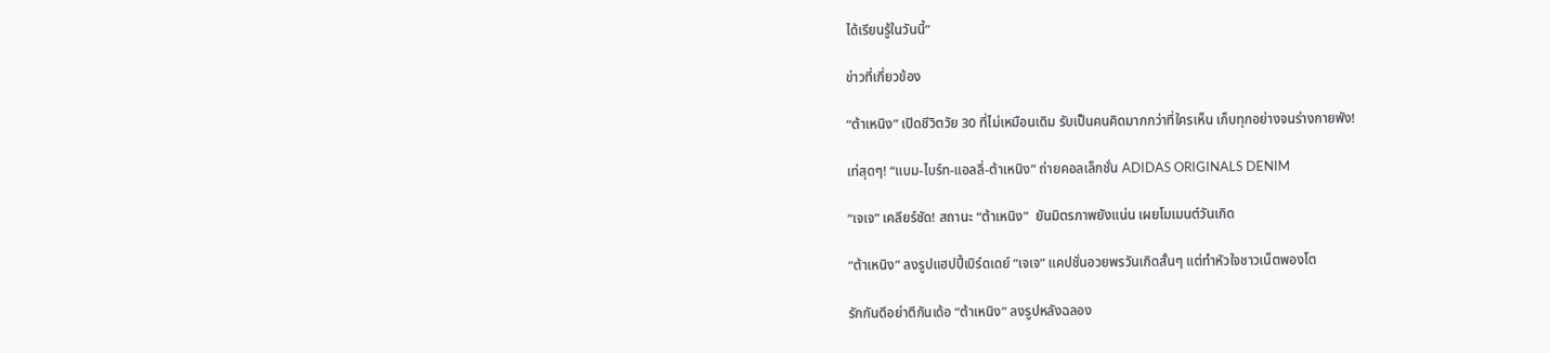ได้เรียนรู้ในวันนี้”

ข่าวที่เกี่ยวข้อง

“ต้าเหนิง” เปิดชีวิตวัย 30 ที่ไม่เหมือนเดิม รับเป็นคนคิดมากกว่าที่ใครเห็น เก็บทุกอย่างจนร่างกายพัง!

เท่สุดๆ! “แบม-ไบร์ท-แอลลี่-ต้าเหนิง” ถ่ายคอลเล็กชั่น ADIDAS ORIGINALS DENIM

“เจเจ” เคลียร์ชัด! สถานะ “ต้าเหนิง”  ยันมิตรภาพยังแน่น เผยโมเมนต์วันเกิด

“ต้าเหนิง” ลงรูปแฮปปี้เบิร์ดเดย์ “เจเจ” แคปชั่นอวยพรวันเกิดสั้นๆ แต่ทำหัวใจชาวเน็ตพองโต

รักกันดีอย่าตีกันเด้อ “ต้าเหนิง” ลงรูปหลังฉลอง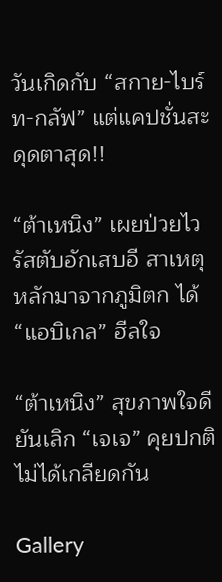วันเกิดกับ “สกาย-ไบร์ท-กลัฟ” แต่แคปชั่นสะดุดตาสุด!!

“ต้าเหนิง” เผยป่วยไวรัสตับอักเสบอี สาเหตุหลักมาจากภูมิตก ได้ “แอบิเกล” ฮีลใจ

“ต้าเหนิง” สุขภาพใจดี ยันเลิก “เจเจ” คุยปกติ ไม่ได้เกลียดกัน

Gallery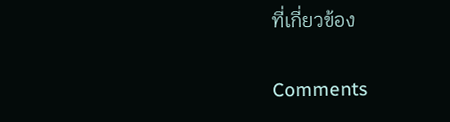ที่เกี่ยวข้อง

Comments